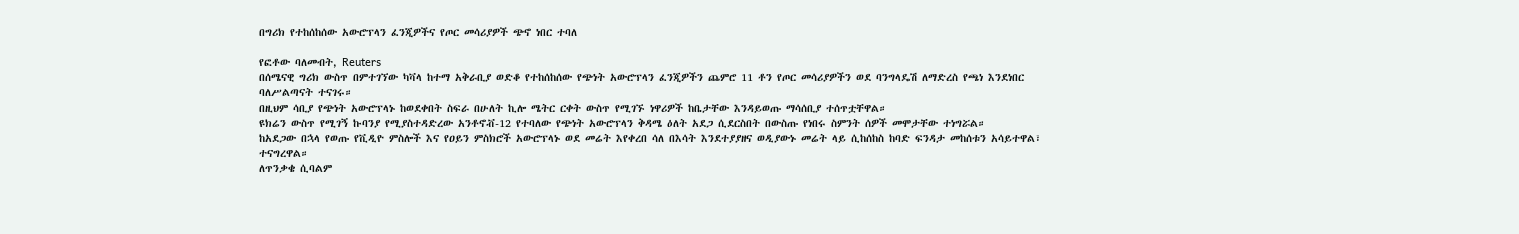በግሪክ የተከሰከሰው አውሮፕላን ፈንጂዎችና የጦር መሳሪያዎች ጭኖ ነበር ተባለ

የፎቶው ባለመብት, Reuters
በሰሜናዊ ግሪክ ውስጥ በምተገኘው ካቫላ ከተማ አቅራቢያ ወድቆ የተከሰከሰው የጭነት አውሮፕላን ፈንጂዎችን ጨምሮ 11 ቶን የጦር መሳሪያዎችን ወደ ባንግላዴሽ ለማድረስ የጫነ እንደነበር ባለሥልጣናት ተናገሩ።
በዚህም ሳቢያ የጭነት አውሮፕላኑ ከወደቀበት ስፍራ በሁለት ኪሎ ሜትር ርቀት ውስጥ የሚገኙ ነዋሪዎች ከቤታቸው እንዳይወጡ ማሳሰቢያ ተሰጥቷቸዋል።
ዩክሬን ውስጥ የሚገኝ ኩባንያ የሚያስተዳድረው አንቶኖቭ-12 የተባለው የጭነት አውሮፕላን ቅዳሜ ዕለት አደጋ ሲደርስበት በውስጡ የነበሩ ስምንት ሰዎች መሞታቸው ተነግሯል።
ከአደጋው በኋላ የወጡ የቪዲዮ ምስሎች እና የዐይን ምስክሮች አውሮፕላኑ ወደ መሬት እየቀረበ ሳለ በእሳት እንደተያያዘና ወዲያውኑ መሬት ላይ ሲከሰከስ ከባድ ፍንዳታ መከሰቱን አሳይተዋል፣ ተናግረዋል።
ለጥንቃቄ ሲባልም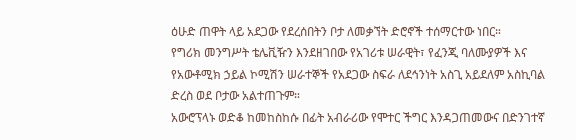ዕሁድ ጠዋት ላይ አደጋው የደረሰበትን ቦታ ለመቃኘት ድሮኖች ተሰማርተው ነበር።
የግሪክ መንግሥት ቴሌቪዥን እንደዘገበው የአገሪቱ ሠራዊት፣ የፈንጂ ባለሙያዎች እና የአውቶሚክ ኃይል ኮሚሽን ሠራተኞች የአደጋው ስፍራ ለደኅንነት አስጊ አይደለም አስኪባል ድረስ ወደ ቦታው አልተጠጉም።
አውሮፕላኑ ወድቆ ከመከስከሱ በፊት አብራሪው የሞተር ችግር እንዳጋጠመውና በድንገተኛ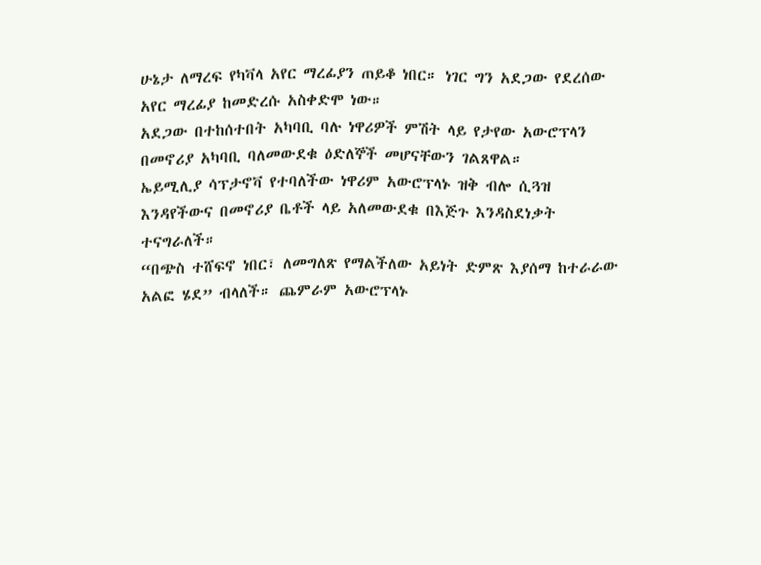ሁኔታ ለማረፍ የካቫላ አየር ማረፊያን ጠይቆ ነበር። ነገር ግን አደጋው የደረሰው አየር ማረፊያ ከመድረሱ አስቀድሞ ነው።
አደጋው በተከሰተበት አካባቢ ባሉ ነዋሪዎች ምሽት ላይ የታየው አውሮፕላን በመኖሪያ አካባቢ ባለመውደቁ ዕድለኞች መሆናቸውን ገልጸዋል።
ኤይሚሊያ ሳፕታኖቫ የተባለችው ነዋሪም አውሮፕላኑ ዝቅ ብሎ ሲጓዝ እንዳየችውና በመኖሪያ ቤቶች ላይ አለመውደቁ በእጅጉ እንዳስደነቃት ተናግራለች።
“በጭስ ተሸፍኖ ነበር፣ ለመግለጽ የማልችለው አይነት ድምጽ እያሰማ ከተራራው አልፎ ሄደ” ብላለች። ጨምራም አውሮፕላኑ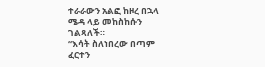ተራራውን አልፎ ከዞረ በኋላ ሜዳ ላይ መከስከሱን ገልጻለች።
“እሳት ስለነበረው በጣም ፈርተን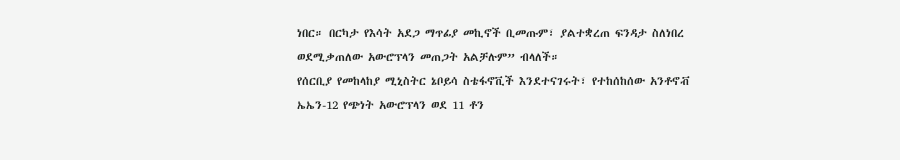ነበር። በርካታ የእሳት አደጋ ማጥፊያ መኪኖች ቢመጡም፣ ያልተቋረጠ ፍንዳታ ስለነበረ ወደሚቃጠለው አውሮፕላን መጠጋት አልቻሉም” ብላለች።
የሰርቢያ የመከላከያ ሚኒስትር ኔቦይሳ ስቴፋኖቪች እንደተናገሩት፣ የተከሰከሰው አንቶኖቭ ኤኤን-12 የጭነት አውሮፕላን ወደ 11 ቶን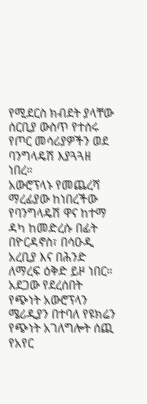የሚደርስ ክብደት ያላቸው ሰርቢያ ውስጥ የተሰሩ የጦር መሳሪያዎችን ወደ ባንግላዴሽ እያጓጓዘ ነበረ።
አውሮፕላኑ የመጨረሻ ማረፊያው ከነበረችው የባንግላዴሽ ዋና ከተማ ዳካ ከመድረሱ በፊት በዮርዳኖስ፣ በሳዑዲ አረቢያ እና በሕንድ ለማረፍ ዕቅድ ይዞ ነበር።
አደጋው የደረሰበት የጭነት አውሮፕላን ሜሪዲያን በተባለ የዩክሬን የጭነት አገለግሎት ሰጪ የአየር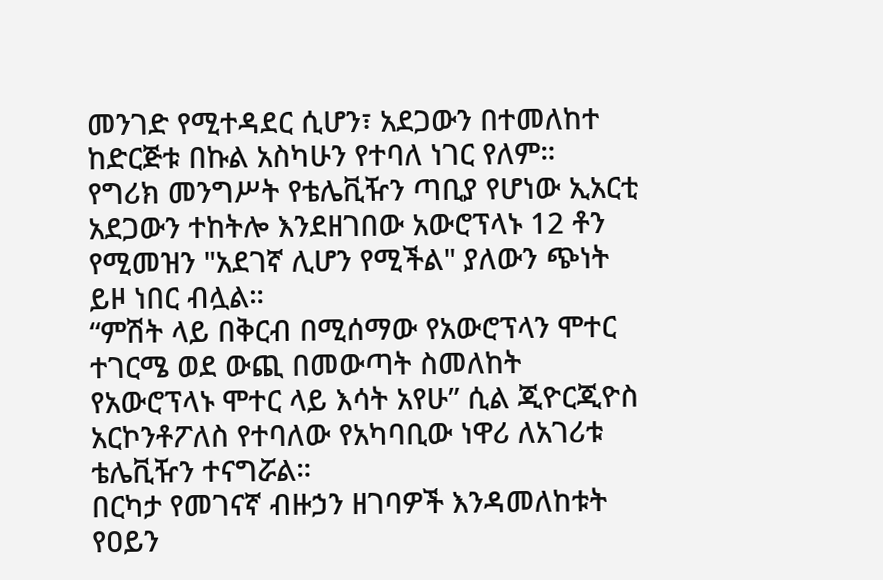መንገድ የሚተዳደር ሲሆን፣ አደጋውን በተመለከተ ከድርጅቱ በኩል አስካሁን የተባለ ነገር የለም።
የግሪክ መንግሥት የቴሌቪዥን ጣቢያ የሆነው ኢአርቲ አደጋውን ተከትሎ እንደዘገበው አውሮፕላኑ 12 ቶን የሚመዝን "አደገኛ ሊሆን የሚችል" ያለውን ጭነት ይዞ ነበር ብሏል።
“ምሽት ላይ በቅርብ በሚሰማው የአውሮፕላን ሞተር ተገርሜ ወደ ውጪ በመውጣት ስመለከት የአውሮፕላኑ ሞተር ላይ እሳት አየሁ” ሲል ጂዮርጂዮስ አርኮንቶፖለስ የተባለው የአካባቢው ነዋሪ ለአገሪቱ ቴሌቪዥን ተናግሯል።
በርካታ የመገናኛ ብዙኃን ዘገባዎች እንዳመለከቱት የዐይን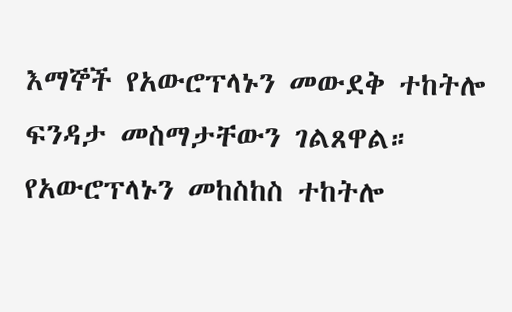እማኞች የአውሮፕላኑን መውደቅ ተከትሎ ፍንዳታ መስማታቸውን ገልጸዋል።
የአውሮፕላኑን መከስከስ ተከትሎ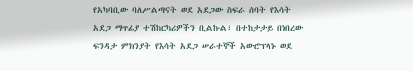የአካባቢው ባለሥልጣናት ወደ አደጋው ስፍራ ሰባት የእሳት አደጋ ማጥፊያ ተሽከርካሪዎችን ቢልኩል፣ በተከታታይ በነበረው ፍንዳታ ምክንያት የእሳት አደጋ ሠራተኞች አውሮፕላኑ ወደ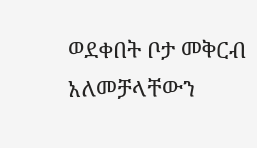ወደቀበት ቦታ መቅርብ አለመቻላቸውን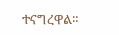ተናግረዋል።